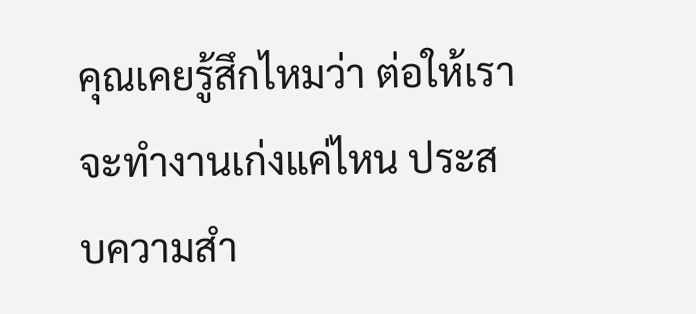คุณเคยรู้สึกไหมว่า ต่อให้เราจะทำงานเก่งแค่ไหน ประสบความสำ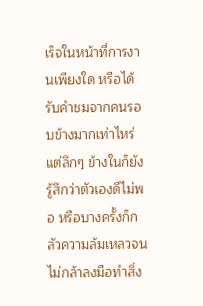เร็จในหน้าที่การงานเพียงใด หรือได้รับคำชมจากคนรอบข้างมากเท่าไหร่ แต่ลึกๆ ข้างในก็ยังรู้สึกว่าตัวเองดีไม่พอ หรือบางครั้งก็กลัวความล้มเหลวจนไม่กล้าลงมือทำสิ่ง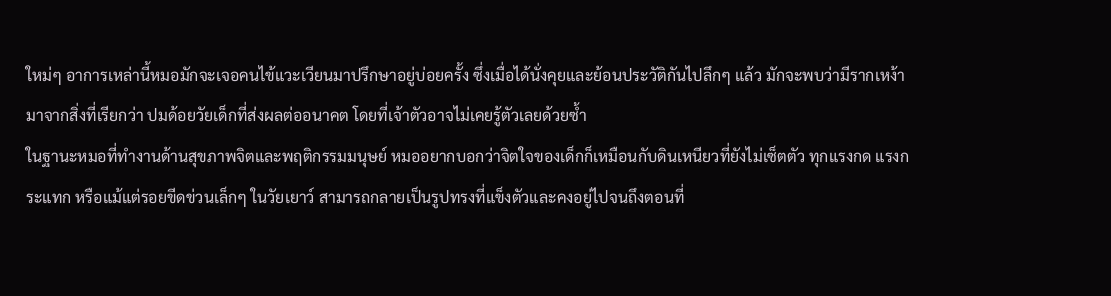ใหม่ๆ อาการเหล่านี้หมอมักจะเจอคนไข้แวะเวียนมาปรึกษาอยู่บ่อยครั้ง ซึ่งเมื่อได้นั่งคุยและย้อนประวัติกันไปลึกๆ แล้ว มักจะพบว่ามีรากเหง้ามาจากสิ่งที่เรียกว่า ปมด้อยวัยเด็กที่ส่งผลต่ออนาคต โดยที่เจ้าตัวอาจไม่เคยรู้ตัวเลยด้วยซ้ำ
ในฐานะหมอที่ทำงานด้านสุขภาพจิตและพฤติกรรมมนุษย์ หมออยากบอกว่าจิตใจของเด็กก็เหมือนกับดินเหนียวที่ยังไม่เซ็ตตัว ทุกแรงกด แรงกระแทก หรือแม้แต่รอยขีดข่วนเล็กๆ ในวัยเยาว์ สามารถกลายเป็นรูปทรงที่แข็งตัวและคงอยู่ไปจนถึงตอนที่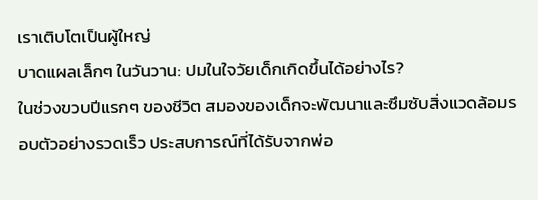เราเติบโตเป็นผู้ใหญ่
บาดแผลเล็กๆ ในวันวาน: ปมในใจวัยเด็กเกิดขึ้นได้อย่างไร?
ในช่วงขวบปีแรกๆ ของชีวิต สมองของเด็กจะพัฒนาและซึมซับสิ่งแวดล้อมรอบตัวอย่างรวดเร็ว ประสบการณ์ที่ได้รับจากพ่อ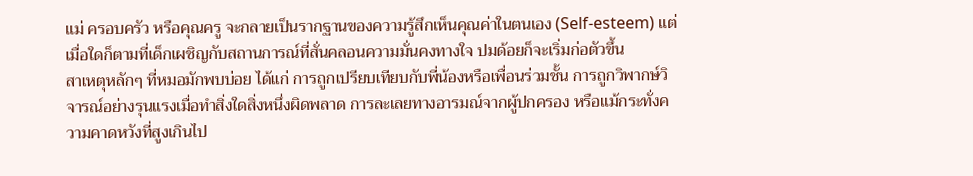แม่ ครอบครัว หรือคุณครู จะกลายเป็นรากฐานของความรู้สึกเห็นคุณค่าในตนเอง (Self-esteem) แต่เมื่อใดก็ตามที่เด็กเผชิญกับสถานการณ์ที่สั่นคลอนความมั่นคงทางใจ ปมด้อยก็จะเริ่มก่อตัวขึ้น
สาเหตุหลักๆ ที่หมอมักพบบ่อย ได้แก่ การถูกเปรียบเทียบกับพี่น้องหรือเพื่อนร่วมชั้น การถูกวิพากษ์วิจารณ์อย่างรุนแรงเมื่อทำสิ่งใดสิ่งหนึ่งผิดพลาด การละเลยทางอารมณ์จากผู้ปกครอง หรือแม้กระทั่งความคาดหวังที่สูงเกินไป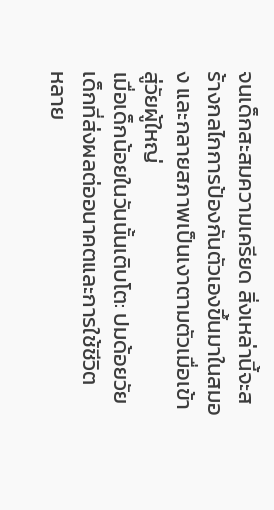จนเด็กสะสมความเครียด สิ่งเหล่านี้จะสร้างกลไกการป้องกันตัวเองขึ้นมาในสมอง และกลายสภาพเป็นเงาตามตัวเมื่อเข้าสู่วัยผู้ใหญ่
เมื่อเด็กน้อยในวันนั้นเติบโต: ปมด้อยวัยเด็กที่ส่งผลต่ออนาคตและการใช้ชีวิต
หลาย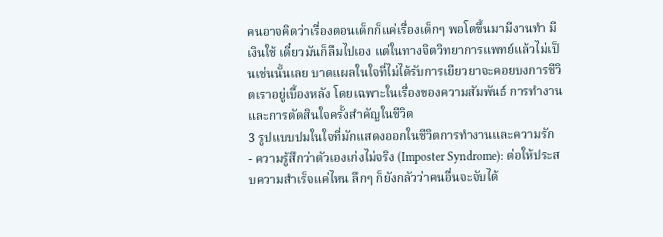คนอาจคิดว่าเรื่องตอนเด็กก็แค่เรื่องเด็กๆ พอโตขึ้นมามีงานทำ มีเงินใช้ เดี๋ยวมันก็ลืมไปเอง แต่ในทางจิตวิทยาการแพทย์แล้วไม่เป็นเช่นนั้นเลย บาดแผลในใจที่ไม่ได้รับการเยียวยาจะคอยบงการชีวิตเราอยู่เบื้องหลัง โดยเฉพาะในเรื่องของความสัมพันธ์ การทำงาน และการตัดสินใจครั้งสำคัญในชีวิต
3 รูปแบบปมในใจที่มักแสดงออกในชีวิตการทำงานและความรัก
- ความรู้สึกว่าตัวเองเก่งไม่จริง (Imposter Syndrome): ต่อให้ประสบความสำเร็จแค่ไหน ลึกๆ ก็ยังกลัวว่าคนอื่นจะจับได้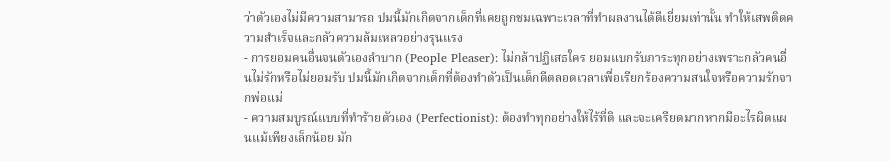ว่าตัวเองไม่มีความสามารถ ปมนี้มักเกิดจากเด็กที่เคยถูกชมเฉพาะเวลาที่ทำผลงานได้ดีเยี่ยมเท่านั้น ทำให้เสพติดความสำเร็จและกลัวความล้มเหลวอย่างรุนแรง
- การยอมคนอื่นจนตัวเองลำบาก (People Pleaser): ไม่กล้าปฏิเสธใคร ยอมแบกรับภาระทุกอย่างเพราะกลัวคนอื่นไม่รักหรือไม่ยอมรับ ปมนี้มักเกิดจากเด็กที่ต้องทำตัวเป็นเด็กดีตลอดเวลาเพื่อเรียกร้องความสนใจหรือความรักจากพ่อแม่
- ความสมบูรณ์แบบที่ทำร้ายตัวเอง (Perfectionist): ต้องทำทุกอย่างให้ไร้ที่ติ และจะเครียดมากหากมีอะไรผิดแผนแม้เพียงเล็กน้อย มัก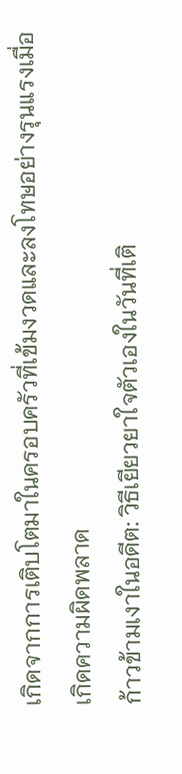เกิดจากการเติบโตมาในครอบครัวที่เข้มงวดและลงโทษอย่างรุนแรงเมื่อเกิดความผิดพลาด
ก้าวข้ามเงาในอดีต: วิธีเยียวยาใจตัวเองในวันที่เติ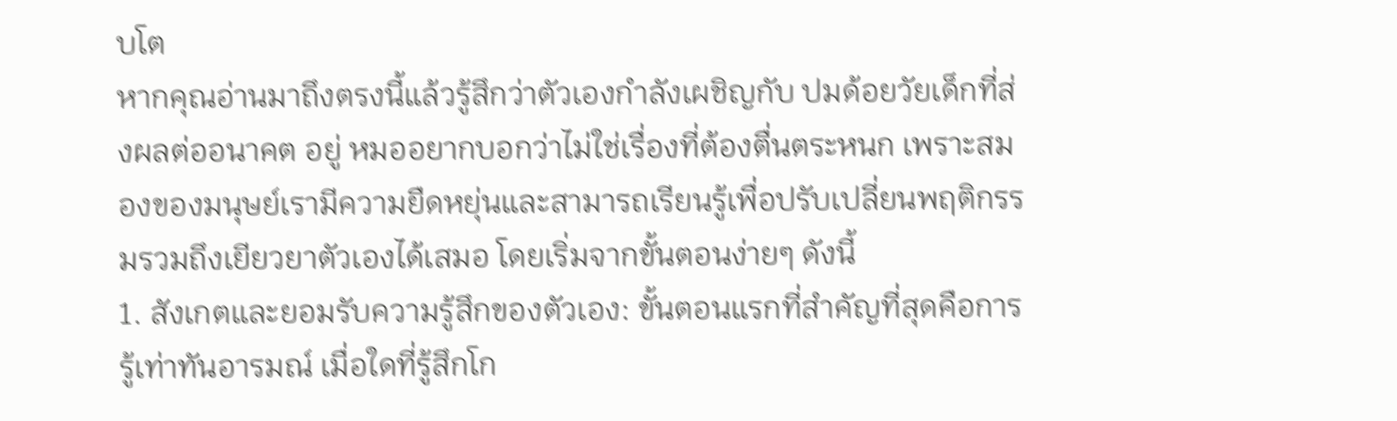บโต
หากคุณอ่านมาถึงตรงนี้แล้วรู้สึกว่าตัวเองกำลังเผชิญกับ ปมด้อยวัยเด็กที่ส่งผลต่ออนาคต อยู่ หมออยากบอกว่าไม่ใช่เรื่องที่ต้องตื่นตระหนก เพราะสมองของมนุษย์เรามีความยืดหยุ่นและสามารถเรียนรู้เพื่อปรับเปลี่ยนพฤติกรรมรวมถึงเยียวยาตัวเองได้เสมอ โดยเริ่มจากขั้นตอนง่ายๆ ดังนี้
1. สังเกตและยอมรับความรู้สึกของตัวเอง: ขั้นตอนแรกที่สำคัญที่สุดคือการรู้เท่าทันอารมณ์ เมื่อใดที่รู้สึกโก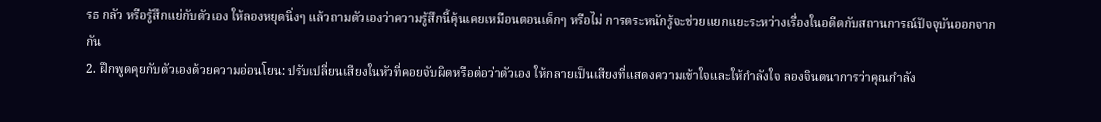รธ กลัว หรือรู้สึกแย่กับตัวเอง ให้ลองหยุดนิ่งๆ แล้วถามตัวเองว่าความรู้สึกนี้คุ้นเคยเหมือนตอนเด็กๆ หรือไม่ การตระหนักรู้จะช่วยแยกแยะระหว่างเรื่องในอดีตกับสถานการณ์ปัจจุบันออกจากกัน
2. ฝึกพูดคุยกับตัวเองด้วยความอ่อนโยน: ปรับเปลี่ยนเสียงในหัวที่คอยจับผิดหรือต่อว่าตัวเอง ให้กลายเป็นเสียงที่แสดงความเข้าใจและให้กำลังใจ ลองจินตนาการว่าคุณกำลัง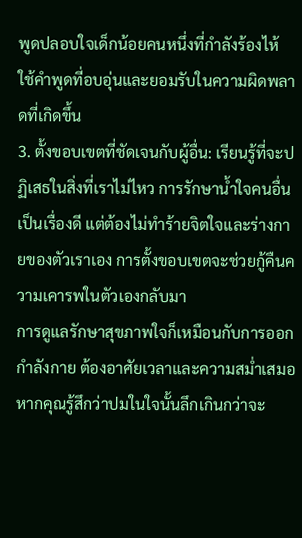พูดปลอบใจเด็กน้อยคนหนึ่งที่กำลังร้องไห้ ใช้คำพูดที่อบอุ่นและยอมรับในความผิดพลาดที่เกิดขึ้น
3. ตั้งขอบเขตที่ชัดเจนกับผู้อื่น: เรียนรู้ที่จะปฏิเสธในสิ่งที่เราไม่ไหว การรักษาน้ำใจคนอื่นเป็นเรื่องดี แต่ต้องไม่ทำร้ายจิตใจและร่างกายของตัวเราเอง การตั้งขอบเขตจะช่วยกู้คืนความเคารพในตัวเองกลับมา
การดูแลรักษาสุขภาพใจก็เหมือนกับการออกกำลังกาย ต้องอาศัยเวลาและความสม่ำเสมอ หากคุณรู้สึกว่าปมในใจนั้นลึกเกินกว่าจะ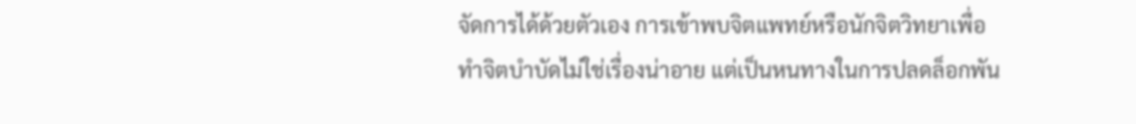จัดการได้ด้วยตัวเอง การเข้าพบจิตแพทย์หรือนักจิตวิทยาเพื่อทำจิตบำบัดไม่ใช่เรื่องน่าอาย แต่เป็นหนทางในการปลดล็อกพัน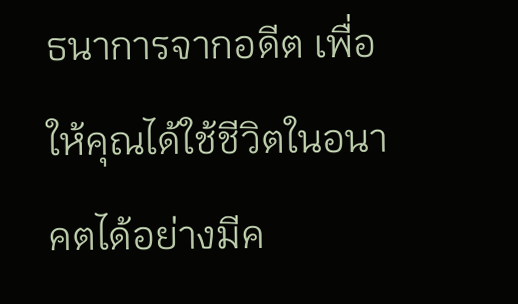ธนาการจากอดีต เพื่อให้คุณได้ใช้ชีวิตในอนาคตได้อย่างมีค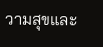วามสุขและ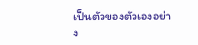เป็นตัวของตัวเองอย่าง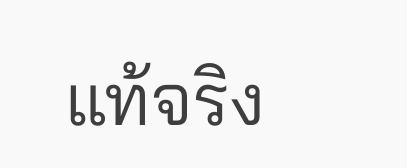แท้จริง